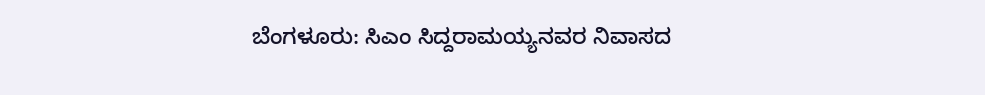ಬೆಂಗಳೂರು: ಸಿಎಂ ಸಿದ್ದರಾಮಯ್ಯನವರ ನಿವಾಸದ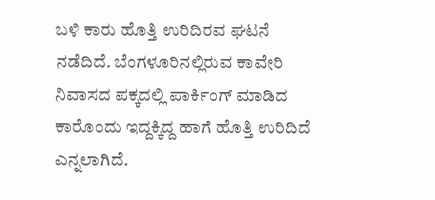ಬಳಿ ಕಾರು ಹೊತ್ತಿ ಉರಿದಿರವ ಘಟನೆ ನಡೆದಿದೆ. ಬೆಂಗಳೂರಿನಲ್ಲಿರುವ ಕಾವೇರಿ ನಿವಾಸದ ಪಕ್ಕದಲ್ಲಿ ಪಾರ್ಕಿಂಗ್ ಮಾಡಿದ ಕಾರೊಂದು ಇದ್ದಕ್ಕಿದ್ದ ಹಾಗೆ ಹೊತ್ತಿ ಉರಿದಿದೆ ಎನ್ನಲಾಗಿದೆ.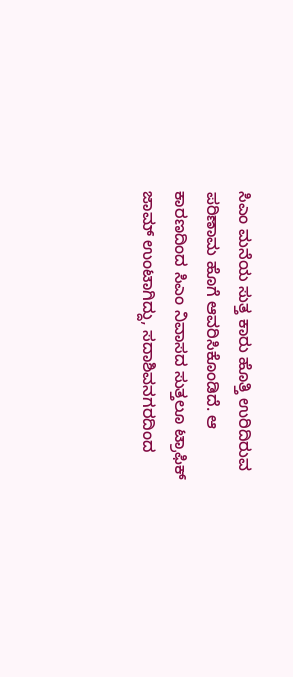ಸಿಎಂ ಮನೆಯ ಸುತ್ತ ಕಾರು ಹೊತ್ತಿ ಉರಿದಿರುವ ಪರಿಣಾಮ ಹೊಗೆ ಆವರಿಸಿಕೊಂಡಿದೆ. ಆ ಕಾರಣದಿಂದ ಸಿಎಂ ನಿವಾಸದ ಸುತ್ತಲೂ ಟ್ರಾಫಿಕ್ ಜಾಮ್ ಉಂಟಾಗಿದ್ದು, ಸದಾಶಿವನಗರದಿಂದ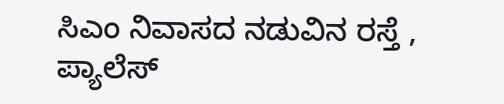ಸಿಎಂ ನಿವಾಸದ ನಡುವಿನ ರಸ್ತೆ , ಪ್ಯಾಲೆಸ್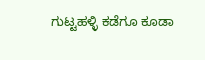ಗುಟ್ಟಹಳ್ಳಿ ಕಡೆಗೂ ಕೂಡಾ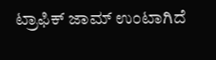ಟ್ರಾಫಿಕ್ ಜಾಮ್ ಉಂಟಾಗಿದೆ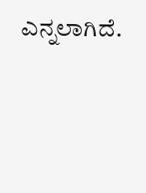ಎನ್ನಲಾಗಿದೆ.